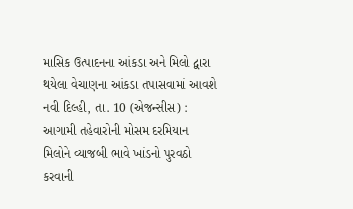માસિક ઉત્પાદનના આંકડા અને મિલો દ્વારા થયેલા વેચાણના આંકડા તપાસવામાં આવશે
નવી દિલ્હી, તા. 10 (એજન્સીસ) : આગામી તહેવારોની મોસમ દરમિયાન મિલોને વ્યાજબી ભાવે ખાંડનો પુરવઠો કરવાની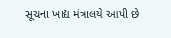સૂચના ખાદ્ય મંત્રાલયે આપી છે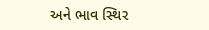અને ભાવ સ્થિર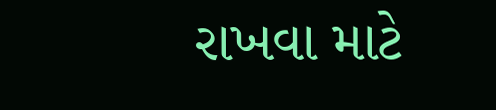રાખવા માટે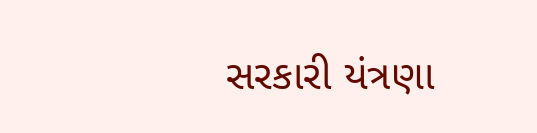સરકારી યંત્રણા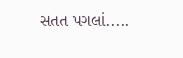સતત પગલાં.....